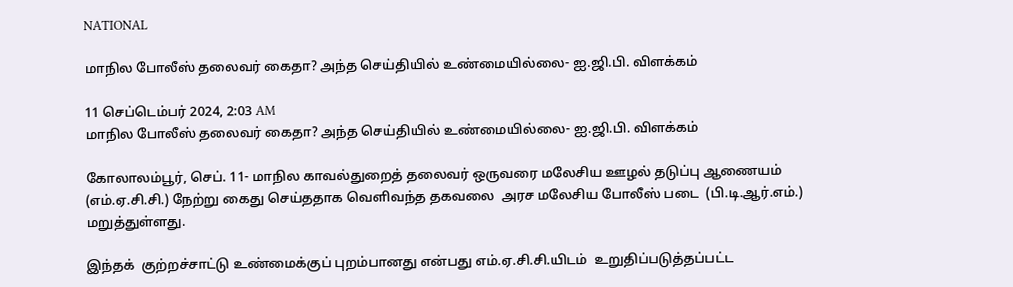NATIONAL

மாநில போலீஸ் தலைவர் கைதா? அந்த செய்தியில் உண்மையில்லை- ஐ.ஜி.பி. விளக்கம்

11 செப்டெம்பர் 2024, 2:03 AM
மாநில போலீஸ் தலைவர் கைதா? அந்த செய்தியில் உண்மையில்லை- ஐ.ஜி.பி. விளக்கம்

கோலாலம்பூர், செப். 11- மாநில காவல்துறைத் தலைவர் ஒருவரை மலேசிய ஊழல் தடுப்பு ஆணையம் (எம்.ஏ.சி.சி.) நேற்று கைது செய்ததாக வெளிவந்த தகவலை  அரச மலேசிய போலீஸ் படை  (பி.டி.ஆர்.எம்.) மறுத்துள்ளது.

இந்தக்  குற்றச்சாட்டு உண்மைக்குப் புறம்பானது என்பது எம்.ஏ.சி.சி.யிடம்  உறுதிப்படுத்தப்பட்ட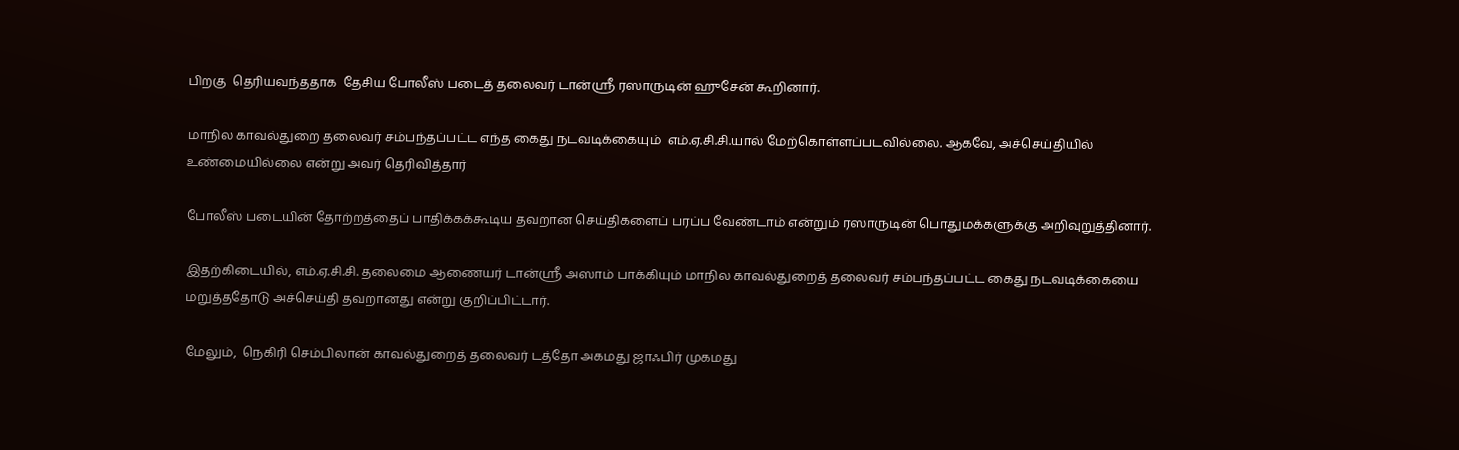பிறகு  தெரியவந்ததாக  தேசிய போலீஸ் படைத் தலைவர் டான்ஸ்ரீ ரஸாருடின் ஹுசேன் கூறினார்.

மாநில காவல்துறை தலைவர் சம்பந்தப்பட்ட எந்த கைது நடவடிக்கையும்  எம்.ஏ.சி.சி.யால் மேற்கொள்ளப்படவில்லை. ஆகவே, அச்செய்தியில் உண்மையில்லை என்று அவர் தெரிவித்தார்

போலீஸ் படையின் தோற்றத்தைப் பாதிக்கக்கூடிய தவறான செய்திகளைப் பரப்ப வேண்டாம் என்றும் ரஸாருடின் பொதுமக்களுக்கு அறிவுறுத்தினார்.

இதற்கிடையில், எம்.ஏ.சி.சி. தலைமை ஆணையர் டான்ஸ்ரீ அஸாம் பாக்கியும் மாநில காவல்துறைத் தலைவர் சம்பந்தப்பட்ட கைது நடவடிக்கையை மறுத்ததோடு அச்செய்தி தவறானது என்று குறிப்பிட்டார்.

மேலும்,  நெகிரி செம்பிலான் காவல்துறைத் தலைவர் டத்தோ அகமது ஜாஃபிர் முகமது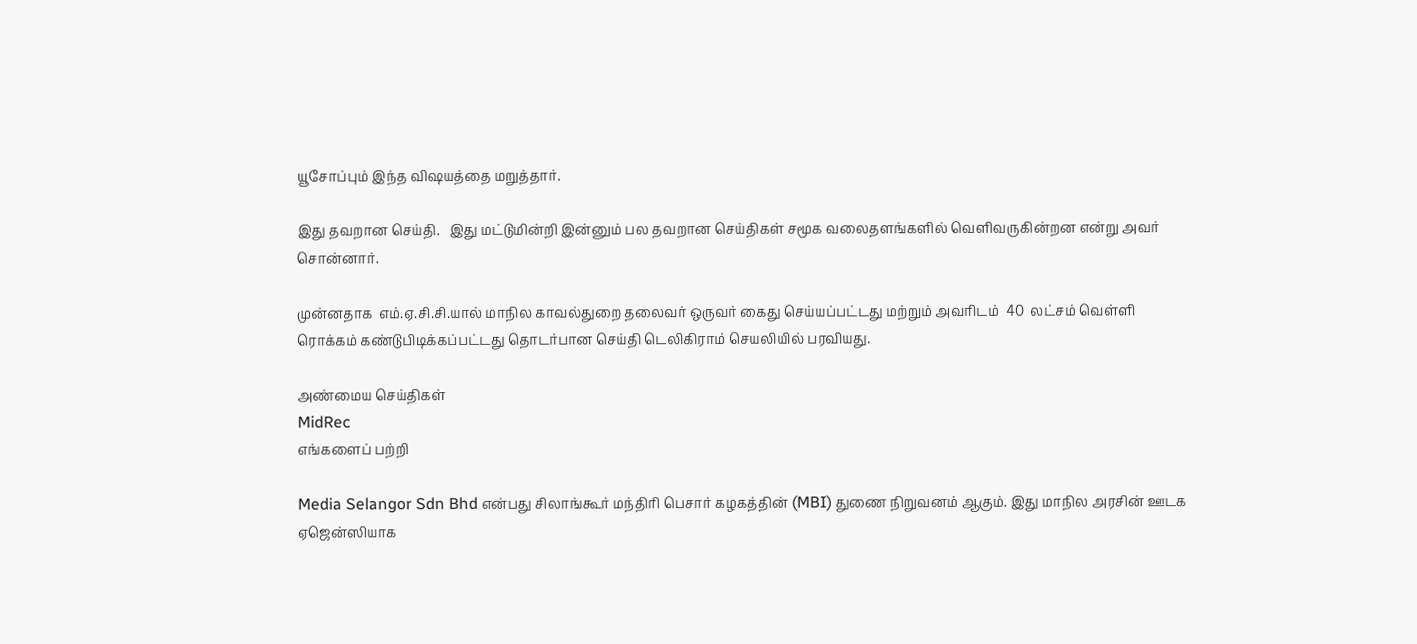யூசோப்பும் இந்த விஷயத்தை மறுத்தார்.

இது தவறான செய்தி.   இது மட்டுமின்றி இன்னும் பல தவறான செய்திகள் சமூக வலைதளங்களில் வெளிவருகின்றன என்று அவர் சொன்னார்.

முன்னதாக  எம்.ஏ.சி.சி.யால் மாநில காவல்துறை தலைவர் ஒருவர் கைது செய்யப்பட்டது மற்றும் அவரிடம்  40  லட்சம் வெள்ளி ரொக்கம் கண்டுபிடிக்கப்பட்டது தொடர்பான செய்தி டெலிகிராம் செயலியில் பரவியது.

அண்மைய செய்திகள்
MidRec
எங்களைப் பற்றி

Media Selangor Sdn Bhd என்பது சிலாங்கூர் மந்திரி பெசார் கழகத்தின் (MBI) துணை நிறுவனம் ஆகும். இது மாநில அரசின் ஊடக ஏஜென்ஸியாக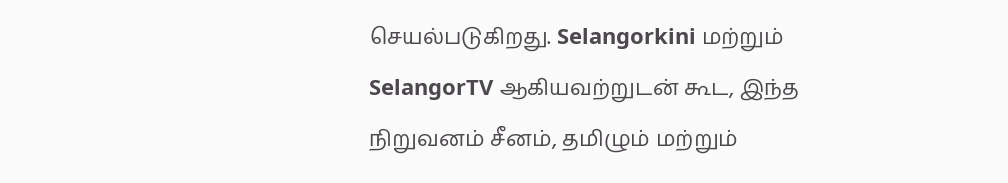செயல்படுகிறது. Selangorkini மற்றும் SelangorTV ஆகியவற்றுடன் கூட, இந்த நிறுவனம் சீனம், தமிழும் மற்றும்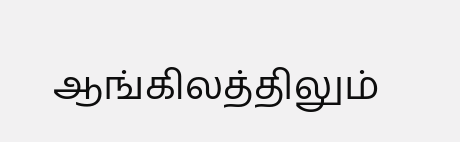ஆங்கிலத்திலும்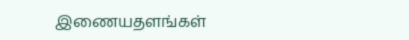இணையதளங்கள்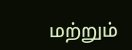மற்றும்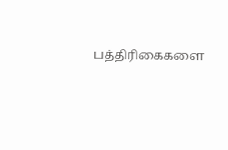பத்திரிகைகளை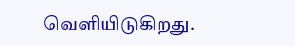வெளியிடுகிறது.